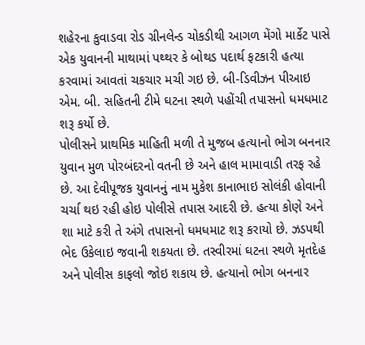શહેરના કુવાડવા રોડ ગ્રીનલેન્ડ ચોકડીથી આગળ મેંગો માર્કેટ પાસે એક યુવાનની માથામાં પથ્થર કે બોથડ પદાર્થ ફટકારી હત્યા કરવામાં આવતાં ચકચાર મચી ગઇ છે. બી-ડિવીઝન પીઆઇ એમ. બી. સહિતની ટીમે ઘટના સ્થળે પહોંચી તપાસનો ધમધમાટ શરૂ કર્યો છે.
પોલીસને પ્રાથમિક માહિતી મળી તે મુજબ હત્યાનો ભોગ બનનાર યુવાન મુળ પોરબંદરનો વતની છે અને હાલ મામાવાડી તરફ રહે છે. આ દેવીપૂજક યુવાનનું નામ મુકેશ કાનાભાઇ સોલંકી હોવાની ચર્ચા થઇ રહી હોઇ પોલીસે તપાસ આદરી છે. હત્યા કોણે અને શા માટે કરી તે અંગે તપાસનો ધમધમાટ શરૂ કરાયો છે. ઝડપથી ભેદ ઉકેલાઇ જવાની શકયતા છે. તસ્વીરમાં ઘટના સ્થળે મૃતદેહ અને પોલીસ કાફલો જોઇ શકાય છે. હત્યાનો ભોગ બનનાર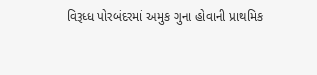વિરૂધ્ધ પોરબંદરમાં અમુક ગુના હોવાની પ્રાથમિક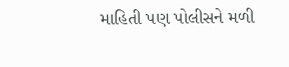માહિતી પણ પોલીસને મળી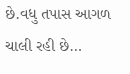છે.વધુ તપાસ આગળ ચાલી રહી છે…